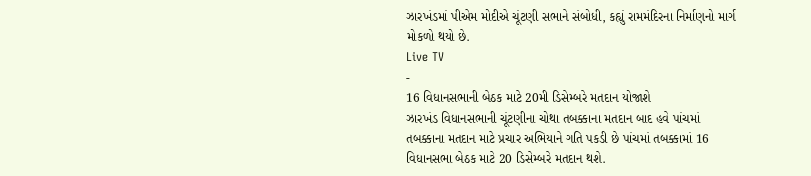ઝારખંડમાં પીએમ મોદીએ ચૂંટણી સભાને સંબોધી, કહ્યું રામમંદિરના નિર્માણનો માર્ગ મોકળો થયો છે.
Live TV
-
16 વિધાનસભાની બેઠક માટે 20મી ડિસેમ્બરે મતદાન યોજાશે
ઝારખંડ વિધાનસભાની ચૂંટણીના ચોથા તબક્કાના મતદાન બાદ હવે પાંચમાં તબક્કાના મતદાન માટે પ્રચાર અભિયાને ગતિ પકડી છે પાંચમાં તબક્કામાં 16 વિધાનસભા બેઠક માટે 20 ડિસેમ્બરે મતદાન થશે.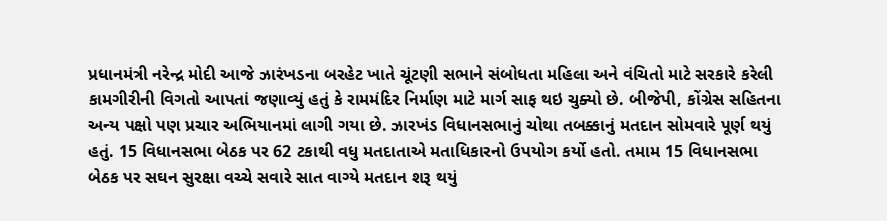પ્રધાનમંત્રી નરેન્દ્ર મોદી આજે ઝારંખડના બરહેટ ખાતે ચૂંટણી સભાને સંબોધતા મહિલા અને વંચિતો માટે સરકારે કરેલી કામગીરીની વિગતો આપતાં જણાવ્યું હતું કે રામમંદિર નિર્માણ માટે માર્ગ સાફ થઇ ચુક્યો છે. બીજેપી, કોંગ્રેસ સહિતના અન્ય પક્ષો પણ પ્રચાર અભિયાનમાં લાગી ગયા છે. ઝારખંડ વિધાનસભાનું ચોથા તબક્કાનું મતદાન સોમવારે પૂર્ણ થયું હતું. 15 વિધાનસભા બેઠક પર 62 ટકાથી વધુ મતદાતાએ મતાધિકારનો ઉપયોગ કર્યો હતો. તમામ 15 વિધાનસભા બેઠક પર સઘન સુરક્ષા વચ્ચે સવારે સાત વાગ્યે મતદાન શરૂ થયું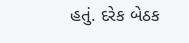હતું. દરેક બેઠક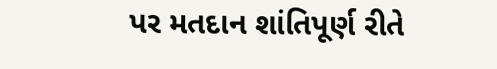પર મતદાન શાંતિપૂર્ણ રીતે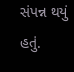સંપન્ન થયું હતું.